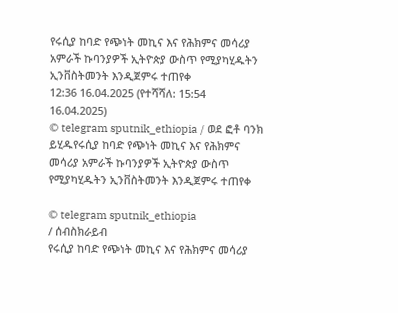የሩሲያ ከባድ የጭነት መኪና እና የሕክምና መሳሪያ አምራች ኩባንያዎች ኢትዮጵያ ውስጥ የሚያካሂዱትን ኢንቨስትመንት እንዲጀምሩ ተጠየቀ
12:36 16.04.2025 (የተሻሻለ: 15:54 16.04.2025)
© telegram sputnik_ethiopia / ወደ ፎቶ ባንክ ይሂዱየሩሲያ ከባድ የጭነት መኪና እና የሕክምና መሳሪያ አምራች ኩባንያዎች ኢትዮጵያ ውስጥ የሚያካሂዱትን ኢንቨስትመንት እንዲጀምሩ ተጠየቀ

© telegram sputnik_ethiopia
/ ሰብስክራይብ
የሩሲያ ከባድ የጭነት መኪና እና የሕክምና መሳሪያ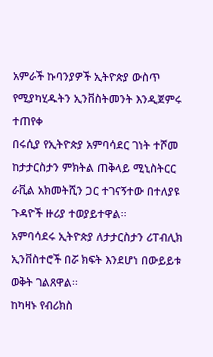አምራች ኩባንያዎች ኢትዮጵያ ውስጥ የሚያካሂዱትን ኢንቨስትመንት እንዲጀምሩ ተጠየቀ
በሩሲያ የኢትዮጵያ አምባሳደር ገነት ተሾመ ከታታርስታን ምክትል ጠቅላይ ሚኒስትርር ራቪል አክመትሺን ጋር ተገናኝተው በተለያዩ ጉዳዮች ዙሪያ ተወያይተዋል፡፡
አምባሳደሩ ኢትዮጵያ ለታታርስታን ሪፐብሊክ ኢንቨስተሮች በሯ ክፍት እንደሆነ በውይይቱ ወቅት ገልጸዋል፡፡
ከካዛኑ የብሪክስ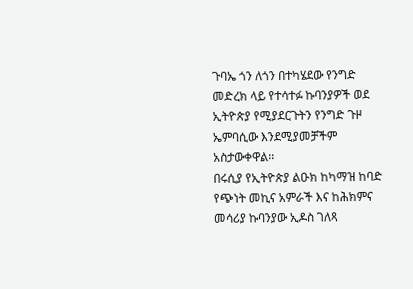ጉባኤ ጎን ለጎን በተካሄደው የንግድ መድረክ ላይ የተሳተፉ ኩባንያዎች ወደ ኢትዮጵያ የሚያደርጉትን የንግድ ጉዞ ኤምባሲው እንደሚያመቻችም አስታውቀዋል፡፡
በሩሲያ የኢትዮጵያ ልዑክ ከካማዝ ከባድ የጭነት መኪና አምራች እና ከሕክምና መሳሪያ ኩባንያው ኢዶስ ገለጻ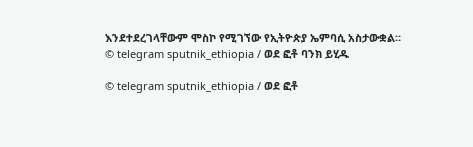እንደተደረገላቸውም ሞስኮ የሚገኘው የኢትዮጵያ ኤምባሲ አስታውቋል።
© telegram sputnik_ethiopia / ወደ ፎቶ ባንክ ይሂዱ

© telegram sputnik_ethiopia / ወደ ፎቶ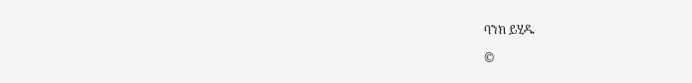ባንክ ይሂዱ

©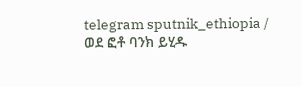telegram sputnik_ethiopia / ወደ ፎቶ ባንክ ይሂዱ